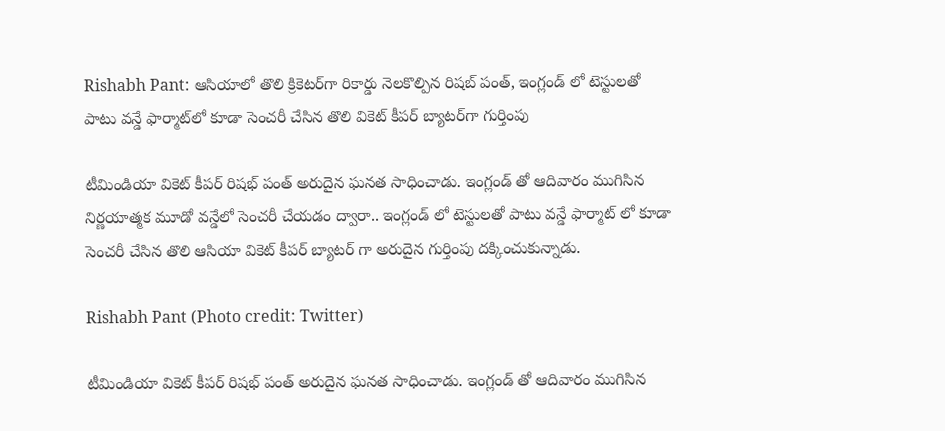Rishabh Pant: ఆసియాలో తొలి క్రికెటర్‌గా రికార్డు నెలకొల్పిన రిషబ్ పంత్, ఇంగ్లండ్ లో టెస్టులతో పాటు వన్డే ఫార్మాట్‌లో కూడా సెంచరీ చేసిన తొలి వికెట్ కీపర్ బ్యాటర్‌గా గుర్తింపు

టీమిండియా వికెట్ కీపర్ రిషభ్ పంత్ అరుదైన ఘనత సాధించాడు. ఇంగ్లండ్ తో ఆదివారం ముగిసిన నిర్ణయాత్మక మూడో వన్డేలో సెంచరీ చేయడం ద్వారా.. ఇంగ్లండ్ లో టెస్టులతో పాటు వన్డే ఫార్మాట్ లో కూడా సెంచరీ చేసిన తొలి ఆసియా వికెట్ కీపర్ బ్యాటర్ గా అరుదైన గుర్తింపు దక్కించుకున్నాడు.

Rishabh Pant (Photo credit: Twitter)

టీమిండియా వికెట్ కీపర్ రిషభ్ పంత్ అరుదైన ఘనత సాధించాడు. ఇంగ్లండ్ తో ఆదివారం ముగిసిన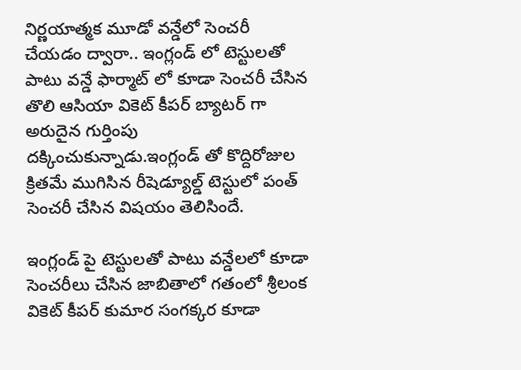నిర్ణయాత్మక మూడో వన్డేలో సెంచరీ చేయడం ద్వారా.. ఇంగ్లండ్ లో టెస్టులతో పాటు వన్డే ఫార్మాట్ లో కూడా సెంచరీ చేసిన తొలి ఆసియా వికెట్ కీపర్ బ్యాటర్ గా అరుదైన గుర్తింపు దక్కించుకున్నాడు.ఇంగ్లండ్ తో కొద్దిరోజుల క్రితమే ముగిసిన రీషెడ్యూల్డ్ టెస్టులో పంత్ సెంచరీ చేసిన విషయం తెలిసిందే.

ఇంగ్లండ్ పై టెస్టులతో పాటు వన్డేలలో కూడా సెంచరీలు చేసిన జాబితాలో గతంలో శ్రీలంక వికెట్ కీపర్ కుమార సంగక్కర కూడా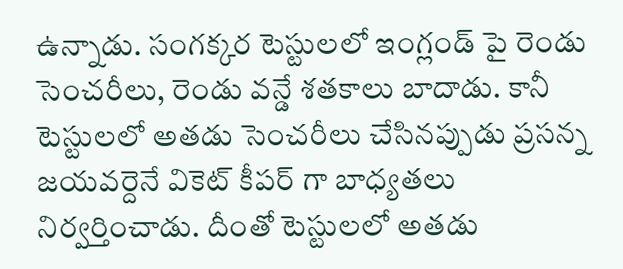ఉన్నాడు. సంగక్కర టెస్టులలో ఇంగ్లండ్ పై రెండు సెంచరీలు, రెండు వన్డే శతకాలు బాదాడు. కానీ టెస్టులలో అతడు సెంచరీలు చేసినప్పుడు ప్రసన్న జయవర్దెనే వికెట్ కీపర్ గా బాధ్యతలు నిర్వర్తించాడు. దీంతో టెస్టులలో అతడు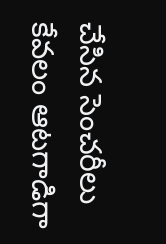చేసిన సెంచరీలు కేవలం ఆటగాడిగా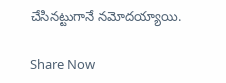చేసినట్టుగానే నమోదయ్యాయి.

Share Now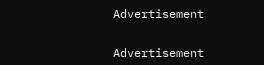Advertisement


Advertisement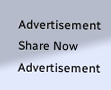Advertisement
Share Now
Advertisement